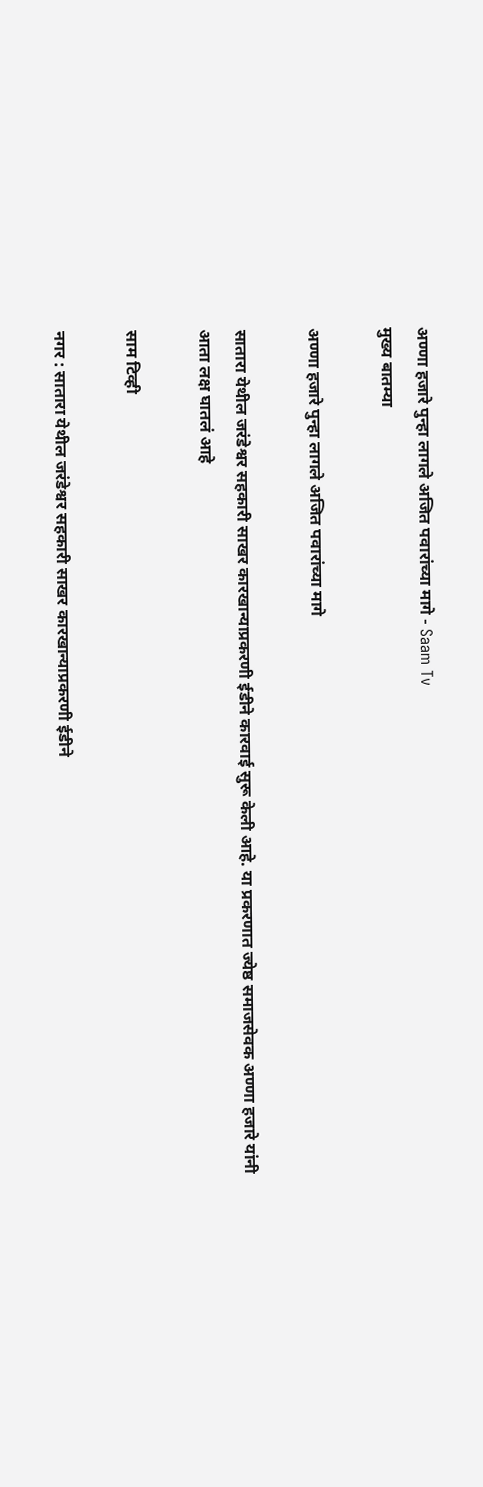अण्णा हजारे पुन्हा लागले अजित पवारांच्या मागे - Saam Tv
मुख्य बातम्या

अण्णा हजारे पुन्हा लागले अजित पवारांच्या मागे

सातारा येथील जरंडेश्वर सहकारी साखर कारखान्याप्रकरणी ईडीने कारवाई सुरू केली आहे. या प्रकरणात ज्येष्ठ समाजसेवक अण्णा हजारे यांनी आता लक्ष घातलं आहे

साम टिव्ही

नगर : सातारा येथील जरंडेश्वर सहकारी साखर कारखान्याप्रकरणी ईडीने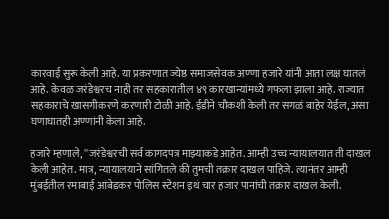कारवाई सुरू केली आहे. या प्रकरणात ज्येष्ठ समाजसेवक अण्णा हजारे यांनी आता लक्ष घातलं आहे. केवळ जरंडेश्वरच नाही तर सहकारातील ४९ कारखान्यांमध्ये गफला झाला आहे. राज्यात सहकाराचे खासगीकरणे करणारी टोळी आहे. ईडीने चौकशी केली तर सगळं बाहेर येईल, असा घणाघातही अण्णांनी केला आहे.

हजारे म्हणाले, ''जरंडेश्वरची सर्व कागदपत्र माझ्याकडे आहेत. आम्ही उच्च न्यायालयात ती दाखल केली आहेत. मात्र, न्यायालयाने सांगितले की तुमची तक्रार दाखल पाहिजे. त्यानंतर आम्ही मुंबईतील रमाबाई आंबेडकर पोलिस स्टेशन इथं चार हजार पानांची तक्रार दाखल केली.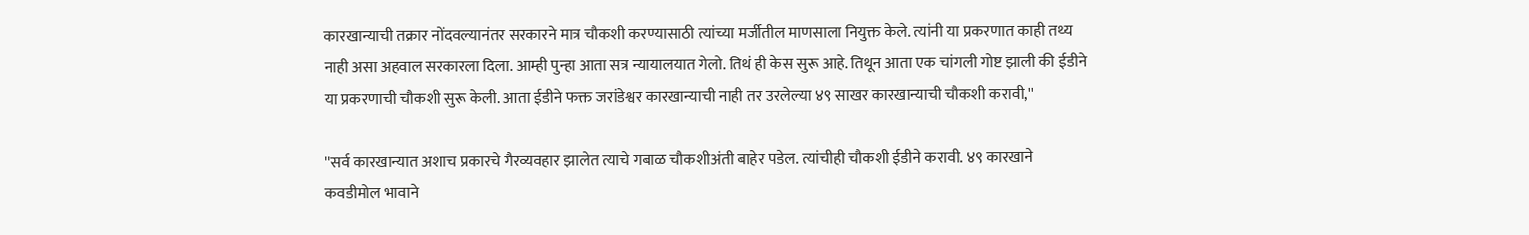कारखान्याची तक्रार नोंदवल्यानंतर सरकारने मात्र चौकशी करण्यासाठी त्यांच्या मर्जीतील माणसाला नियुक्त केले. त्यांनी या प्रकरणात काही तथ्य नाही असा अहवाल सरकारला दिला. आम्ही पुन्हा आता सत्र न्यायालयात गेलो. तिथं ही केस सुरू आहे. तिथून आता एक चांगली गोष्ट झाली की ईडीने या प्रकरणाची चौकशी सुरू केली. आता ईडीने फक्त जरांडेश्वर कारखान्याची नाही तर उरलेल्या ४९ साखर कारखान्याची चौकशी करावी,''

''सर्व कारखान्यात अशाच प्रकारचे गैरव्यवहार झालेत त्याचे गबाळ चौकशीअंती बाहेर पडेल. त्यांचीही चौकशी ईडीने करावी. ४९ कारखाने कवडीमोल भावाने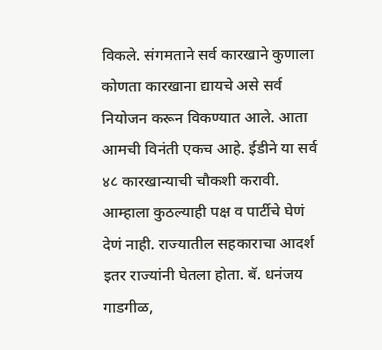विकले. संगमताने सर्व कारखाने कुणाला कोणता कारखाना द्यायचे असे सर्व नियोजन करून विकण्यात आले. आता आमची विनंती एकच आहे. ईडीने या सर्व ४८ कारखान्याची चौकशी करावी. आम्हाला कुठल्याही पक्ष व पार्टीचे घेणं देणं नाही. राज्यातील सहकाराचा आदर्श इतर राज्यांनी घेतला होता. बॅ. धनंजय गाडगीळ,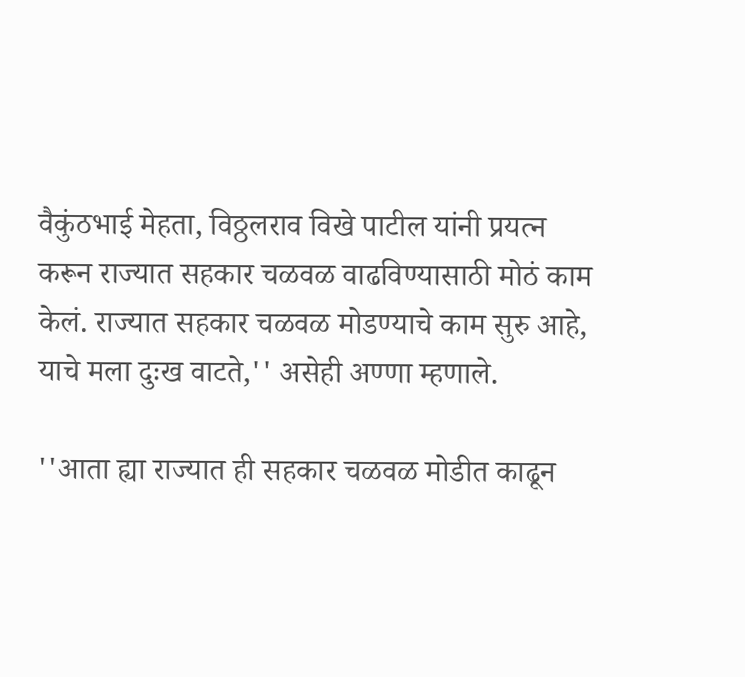वैकुंठभाई मेहता, विठ्ठलराव विखे पाटील यांनी प्रयत्न करून राज्यात सहकार चळवळ वाढविण्यासाठी मोठं काम केलं. राज्यात सहकार चळवळ मोडण्याचे काम सुरु आहे, याचे मला दुःख वाटते,'' असेही अण्णा म्हणाले.

''आता ह्या राज्यात ही सहकार चळवळ मोडीत काढून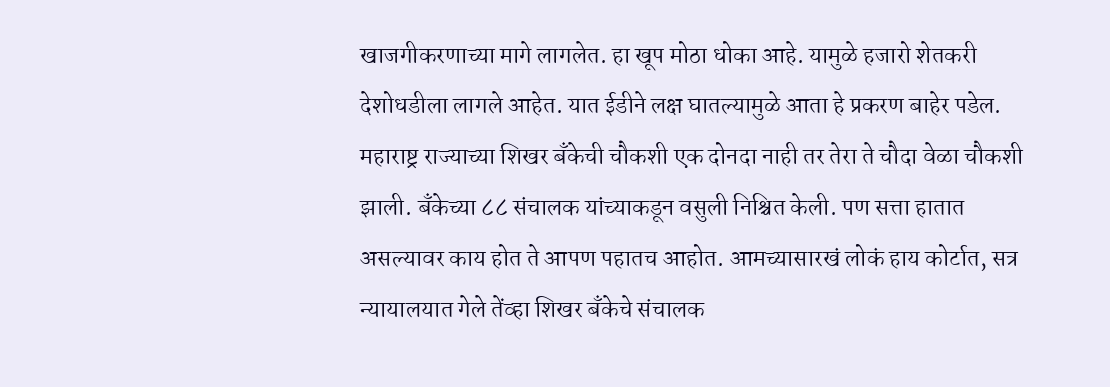खाजगीकरणाच्या मागे लागलेत. हा खूप मोठा धोका आहे. यामुळे हजारो शेतकरी देशोधडीला लागले आहेत. यात ईडीने लक्ष घातल्यामुळे आता हे प्रकरण बाहेर पडेल. महाराष्ट्र राज्याच्या शिखर बँकेची चौकशी एक दोनदा नाही तर तेरा ते चौदा वेळा चौकशी झाली. बँकेच्या ८८ संचालक यांच्याकडून वसुली निश्चित केली. पण सत्ता हातात असल्यावर काय होत ते आपण पहातच आहोत. आमच्यासारखं लोकं हाय कोर्टात, सत्र न्यायालयात गेले तेंव्हा शिखर बँकेचे संचालक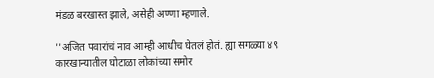मंडळ बरखास्त झाले, असेही अण्णा म्हणाले.

''अजित पवारांचं नाव आम्ही आधीच घेतलं होतं. ह्या सगळ्या ४९ कारखान्यातील घोटाळा लोकांच्या समोर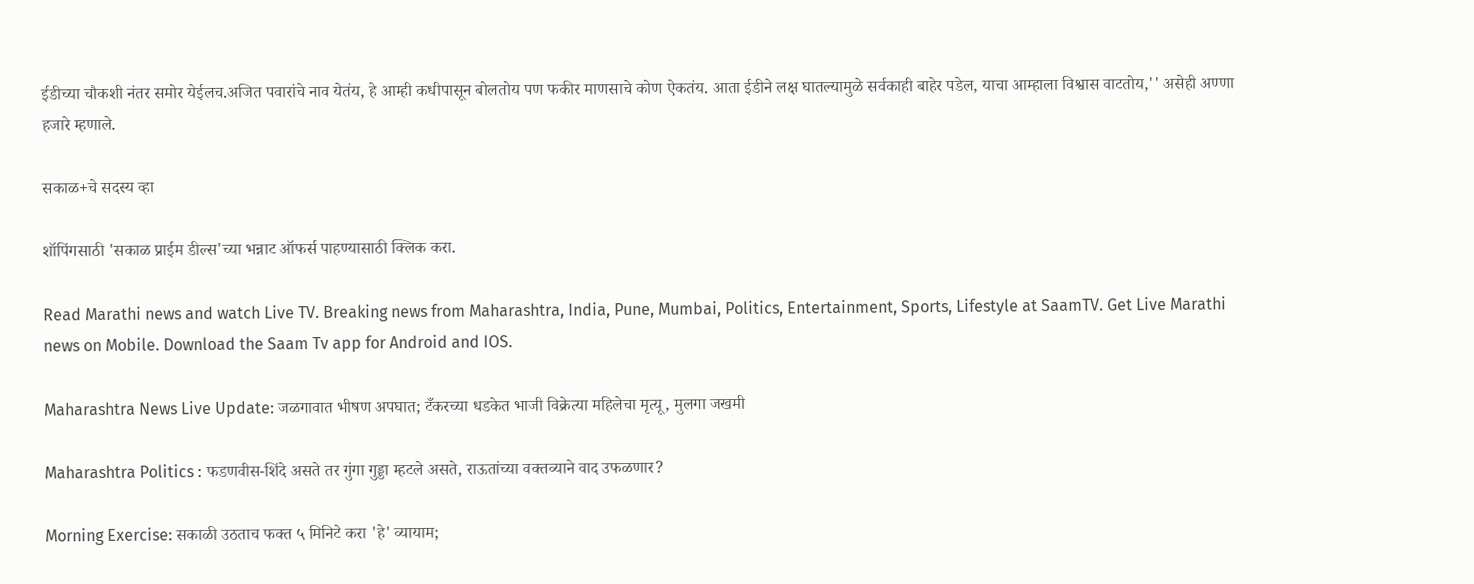ईडीच्या चौकशी नंतर समोर येईलच.अजित पवारांचे नाव येतंय, हे आम्ही कधीपासून बोलतोय पण फकीर माणसाचे कोण ऐकतंय. आता ईडीने लक्ष घातल्यामुळे सर्वकाही बाहेर पडेल, याचा आम्हाला विश्वास वाटतोय,'' असेही अण्णा हजारे म्हणाले.

सकाळ+चे सदस्य व्हा

शॉपिंगसाठी 'सकाळ प्राईम डील्स'च्या भन्नाट ऑफर्स पाहण्यासाठी क्लिक करा.

Read Marathi news and watch Live TV. Breaking news from Maharashtra, India, Pune, Mumbai, Politics, Entertainment, Sports, Lifestyle at SaamTV. Get Live Marathi news on Mobile. Download the Saam Tv app for Android and IOS.

Maharashtra News Live Update: जळगावात भीषण अपघात; टँकरच्या धडकेत भाजी विक्रेत्या महिलेचा मृत्यू, मुलगा जखमी

Maharashtra Politics : फडणवीस-शिंदे असते तर गुंगा गुड्डा म्हटले असते, राऊतांच्या वक्तव्याने वाद उफळणार?

Morning Exercise: सकाळी उठताच फक्त ५ मिनिटे करा 'हे' व्यायाम;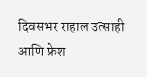दिवसभर राहाल उत्साही आणि फ्रेश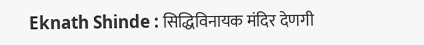Eknath Shinde : सिद्धिविनायक मंदिर देणगी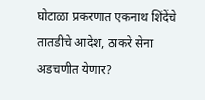घोटाळा प्रकरणात एकनाथ शिंदेंचे तातडीचे आदेश, ठाकरे सेना अडचणीत येणार?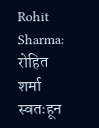Rohit Sharma: रोहित शर्मा स्वतःहून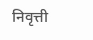निवृत्ती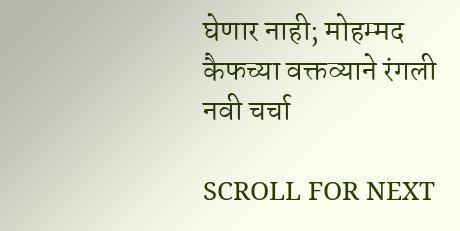घेणार नाही; मोहम्मद कैफच्या वक्तव्याने रंगली नवी चर्चा

SCROLL FOR NEXT